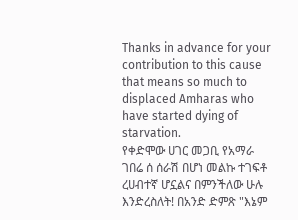Thanks in advance for your contribution to this cause that means so much to displaced Amharas who have started dying of starvation.
የቀድሞው ሀገር መጋቢ የአማራ ገበሬ ሰ ሰራሽ በሆነ መልኩ ተገፍቶ ረሀብተኛ ሆኗልና በምንችለው ሁሉ እንድረስለት! በአንድ ድምጽ "እኔም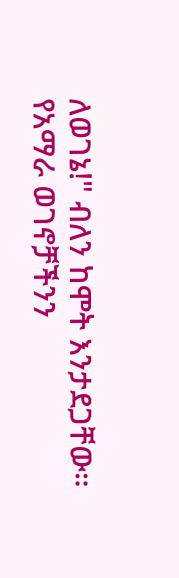ለወገኔ!" ብለን ከሞት እንታደጋቸው።
የአማራ ወገኖቻችንን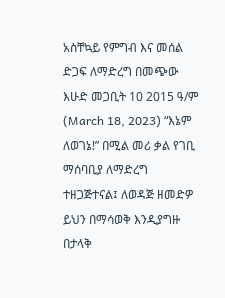አስቸኳይ የምግብ እና መሰል ድጋፍ ለማድረግ በመጭው እሁድ መጋቢት 10 2015 ዓ/ም (March 18, 2023) “እኔም ለወገኔ!” በሚል መሪ ቃል የገቢ ማሰባቢያ ለማድረግ ተዘጋጅተናል፤ ለወዳጅ ዘመድዎ ይህን በማሳወቅ እንዲያግዙ በታላቅ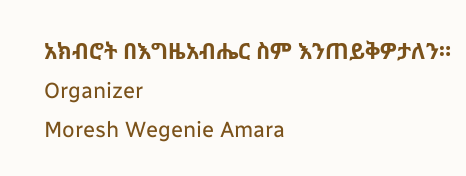አክብሮት በእግዜአብሔር ስም እንጠይቅዎታለን።
Organizer
Moresh Wegenie Amara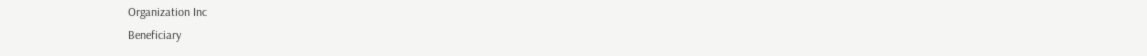Organization Inc
Beneficiary